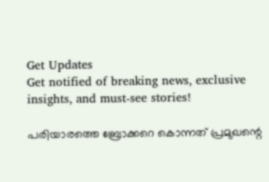Get Updates
Get notified of breaking news, exclusive insights, and must-see stories!

പരിയാരത്തെ ബ്രോക്കറെ കൊന്നത് പ്രമുഖന്റെ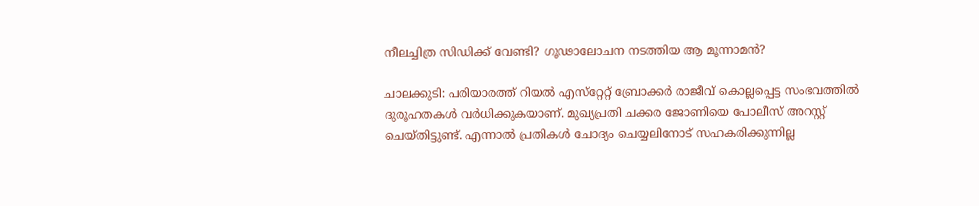നീലച്ചിത്ര സിഡിക്ക് വേണ്ടി? ഗൂഢാലോചന നടത്തിയ ആ മൂന്നാമൻ?

ചാലക്കുടി: പരിയാരത്ത് റിയല്‍ എസ്‌റ്റേറ്റ് ബ്രോക്കര്‍ രാജീവ് കൊല്ലപ്പെട്ട സംഭവത്തില്‍ ദുരൂഹതകള്‍ വര്‍ധിക്കുകയാണ്. മുഖ്യപ്രതി ചക്കര ജോണിയെ പോലീസ് അറസ്റ്റ് ചെയ്തിട്ടുണ്ട്. എന്നാല്‍ പ്രതികള്‍ ചോദ്യം ചെയ്യലിനോട് സഹകരിക്കുന്നില്ല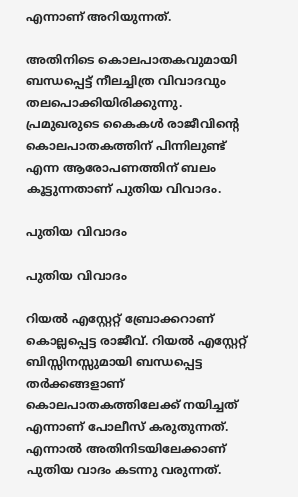എന്നാണ് അറിയുന്നത്.

അതിനിടെ കൊലപാതകവുമായി ബന്ധപ്പെട്ട് നീലച്ചിത്ര വിവാദവും തലപൊക്കിയിരിക്കുന്നു. പ്രമുഖരുടെ കൈകള്‍ രാജീവിന്റെ കൊലപാതകത്തിന് പിന്നിലുണ്ട് എന്ന ആരോപണത്തിന് ബലം കൂട്ടുന്നതാണ് പുതിയ വിവാദം.

പുതിയ വിവാദം

പുതിയ വിവാദം

റിയല്‍ എസ്റ്റേറ്റ് ബ്രോക്കറാണ് കൊല്ലപ്പെട്ട രാജീവ്. റിയല്‍ എസ്റ്റേറ്റ് ബിസ്സിനസ്സുമായി ബന്ധപ്പെട്ട തര്‍ക്കങ്ങളാണ് കൊലപാതകത്തിലേക്ക് നയിച്ചത് എന്നാണ് പോലീസ് കരുതുന്നത്. എന്നാല്‍ അതിനിടയിലേക്കാണ് പുതിയ വാദം കടന്നു വരുന്നത്.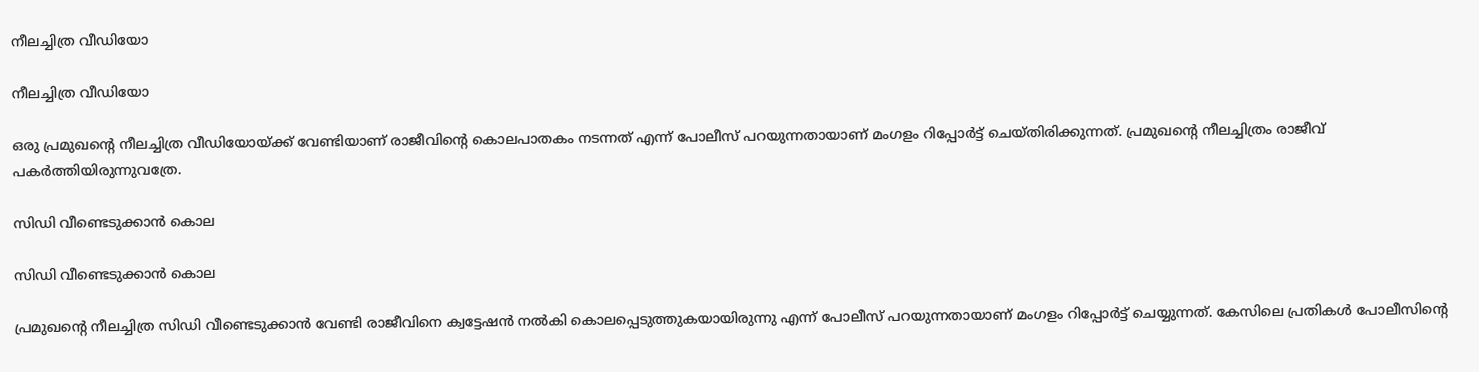നീലച്ചിത്ര വീഡിയോ

നീലച്ചിത്ര വീഡിയോ

ഒരു പ്രമുഖന്റെ നീലച്ചിത്ര വീഡിയോയ്ക്ക് വേണ്ടിയാണ് രാജീവിന്റെ കൊലപാതകം നടന്നത് എന്ന് പോലീസ് പറയുന്നതായാണ് മംഗളം റിപ്പോര്‍ട്ട് ചെയ്തിരിക്കുന്നത്. പ്രമുഖന്റെ നീലച്ചിത്രം രാജീവ് പകര്‍ത്തിയിരുന്നുവത്രേ.

സിഡി വീണ്ടെടുക്കാൻ കൊല

സിഡി വീണ്ടെടുക്കാൻ കൊല

പ്രമുഖന്റെ നീലച്ചിത്ര സിഡി വീണ്ടെടുക്കാന്‍ വേണ്ടി രാജീവിനെ ക്വട്ടേഷന്‍ നല്‍കി കൊലപ്പെടുത്തുകയായിരുന്നു എന്ന് പോലീസ് പറയുന്നതായാണ് മംഗളം റിപ്പോര്‍ട്ട് ചെയ്യുന്നത്. കേസിലെ പ്രതികള്‍ പോലീസിന്റെ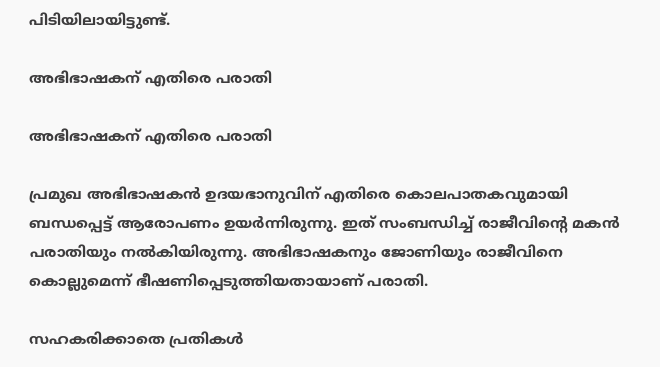പിടിയിലായിട്ടുണ്ട്.

അഭിഭാഷകന് എതിരെ പരാതി

അഭിഭാഷകന് എതിരെ പരാതി

പ്രമുഖ അഭിഭാഷകന്‍ ഉദയഭാനുവിന് എതിരെ കൊലപാതകവുമായി ബന്ധപ്പെട്ട് ആരോപണം ഉയര്‍ന്നിരുന്നു. ഇത് സംബന്ധിച്ച് രാജീവിന്റെ മകന്‍ പരാതിയും നല്‍കിയിരുന്നു. അഭിഭാഷകനും ജോണിയും രാജീവിനെ കൊല്ലുമെന്ന് ഭീഷണിപ്പെടുത്തിയതായാണ് പരാതി.

സഹകരിക്കാതെ പ്രതികൾ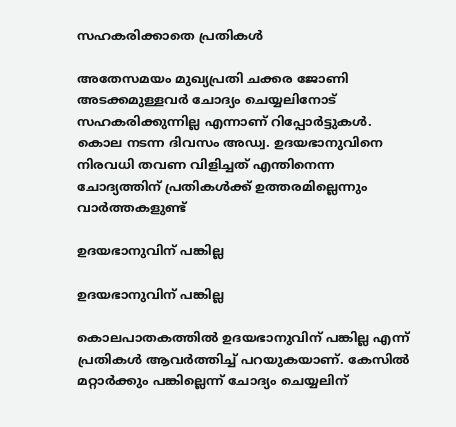സഹകരിക്കാതെ പ്രതികൾ

അതേസമയം മുഖ്യപ്രതി ചക്കര ജോണി അടക്കമുള്ളവര്‍ ചോദ്യം ചെയ്യലിനോട് സഹകരിക്കുന്നില്ല എന്നാണ് റിപ്പോര്‍ട്ടുകള്‍. കൊല നടന്ന ദിവസം അഡ്വ. ഉദയഭാനുവിനെ നിരവധി തവണ വിളിച്ചത് എന്തിനെന്ന ചോദ്യത്തിന് പ്രതികള്‍ക്ക് ഉത്തരമില്ലെന്നും വാർത്തകളുണ്ട്

ഉദയഭാനുവിന് പങ്കില്ല

ഉദയഭാനുവിന് പങ്കില്ല

കൊലപാതകത്തില്‍ ഉദയഭാനുവിന് പങ്കില്ല എന്ന് പ്രതികള്‍ ആവര്‍ത്തിച്ച് പറയുകയാണ്. കേസില്‍ മറ്റാര്‍ക്കും പങ്കില്ലെന്ന് ചോദ്യം ചെയ്യലിന്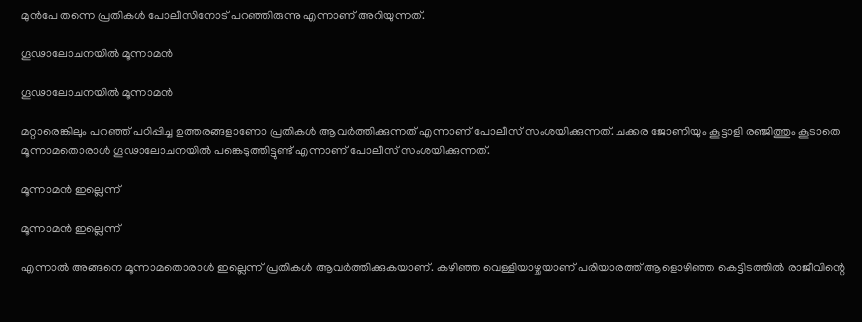മുന്‍പേ തന്നെ പ്രതികള്‍ പോലീസിനോട് പറഞ്ഞിരുന്നു എന്നാണ് അറിയുന്നത്.

ഗൂഢാലോചനയിൽ മൂന്നാമൻ

ഗൂഢാലോചനയിൽ മൂന്നാമൻ

മറ്റാരെങ്കിലും പറഞ്ഞ് പഠിപ്പിച്ച ഉത്തരങ്ങളാണോ പ്രതികള്‍ ആവര്‍ത്തിക്കുന്നത് എന്നാണ് പോലീസ് സംശയിക്കുന്നത്. ചക്കര ജോണിയും കൂട്ടാളി രഞ്ജിത്തും കൂടാതെ മൂന്നാമതൊരാള്‍ ഗൂഢാലോചനയില്‍ പങ്കെടുത്തിട്ടുണ്ട് എന്നാണ് പോലീസ് സംശയിക്കുന്നത്.

മൂന്നാമൻ ഇല്ലെന്ന്

മൂന്നാമൻ ഇല്ലെന്ന്

എന്നാല്‍ അങ്ങനെ മൂന്നാമതൊരാള്‍ ഇല്ലെന്ന് പ്രതികള്‍ ആവര്‍ത്തിക്കുകയാണ്. കഴിഞ്ഞ വെള്ളിയാഴ്ചയാണ് പരിയാരത്ത് ആളൊഴിഞ്ഞ കെട്ടിടത്തില്‍ രാജീവിന്റെ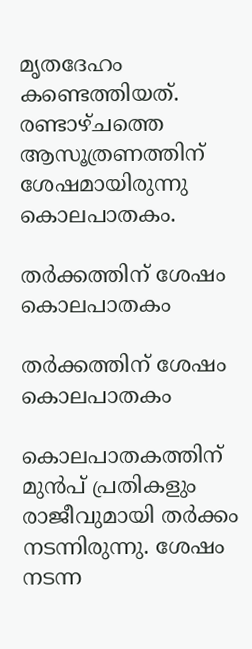മൃതദേഹം കണ്ടെത്തിയത്. രണ്ടാഴ്ചത്തെ ആസൂത്രണത്തിന് ശേഷമായിരുന്നു കൊലപാതകം.

തർക്കത്തിന് ശേഷം കൊലപാതകം

തർക്കത്തിന് ശേഷം കൊലപാതകം

കൊലപാതകത്തിന് മുന്‍പ് പ്രതികളും രാജീവുമായി തര്‍ക്കം നടന്നിരുന്നു. ശേഷം നടന്ന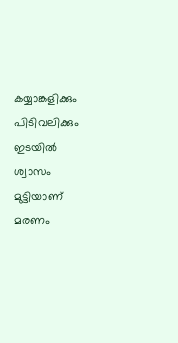കയ്യാങ്കളിക്കും പിടിവലിക്കും ഇടയില്‍ ശ്വാസം മുട്ടിയാണ് മരണം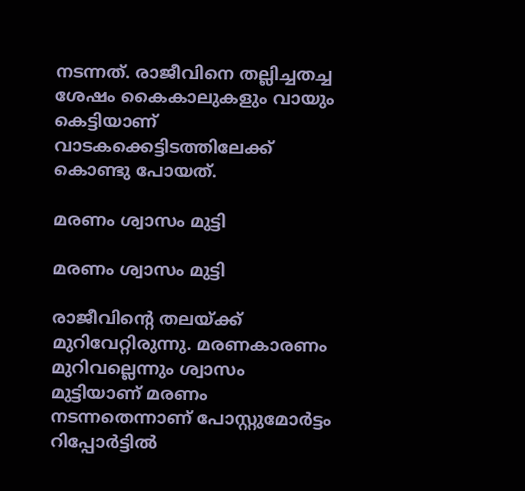നടന്നത്. രാജീവിനെ തല്ലിച്ചതച്ച ശേഷം കൈകാലുകളും വായും കെട്ടിയാണ് വാടകക്കെട്ടിടത്തിലേക്ക് കൊണ്ടു പോയത്.

മരണം ശ്വാസം മുട്ടി

മരണം ശ്വാസം മുട്ടി

രാജീവിന്റെ തലയ്ക്ക് മുറിവേറ്റിരുന്നു. മരണകാരണം മുറിവല്ലെന്നും ശ്വാസം മുട്ടിയാണ് മരണം നടന്നതെന്നാണ് പോസ്റ്റുമോര്‍ട്ടം റിപ്പോര്‍ട്ടില്‍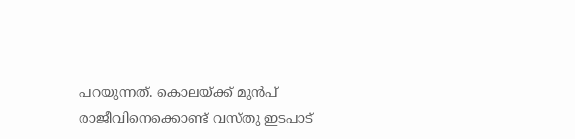പറയുന്നത്. കൊലയ്ക്ക് മുന്‍പ് രാജീവിനെക്കൊണ്ട് വസ്തു ഇടപാട്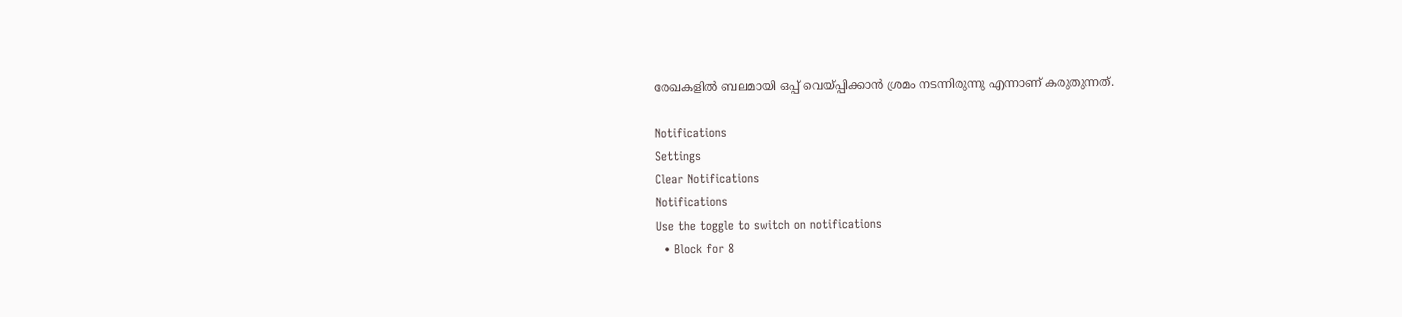രേഖകളില്‍ ബലമായി ഒപ്പ് വെയ്പ്പിക്കാന്‍ ശ്രമം നടന്നിരുന്നു എന്നാണ് കരുതുന്നത്.

Notifications
Settings
Clear Notifications
Notifications
Use the toggle to switch on notifications
  • Block for 8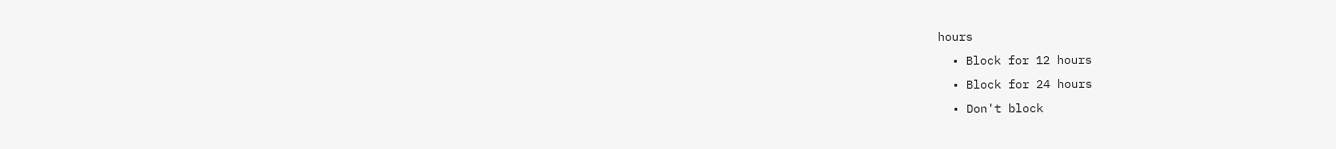hours
  • Block for 12 hours
  • Block for 24 hours
  • Don't block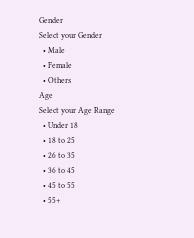Gender
Select your Gender
  • Male
  • Female
  • Others
Age
Select your Age Range
  • Under 18
  • 18 to 25
  • 26 to 35
  • 36 to 45
  • 45 to 55
  • 55+